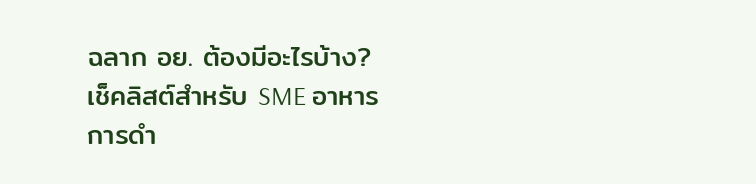ฉลาก อย. ต้องมีอะไรบ้าง? เช็คลิสต์สำหรับ SME อาหาร
การดำ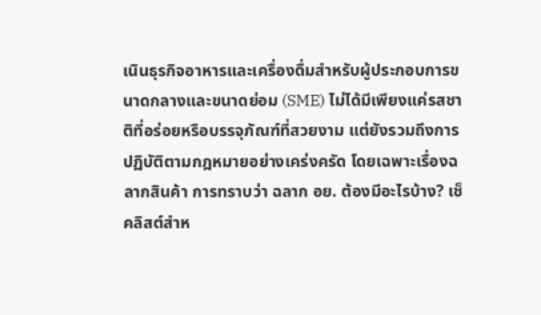เนินธุรกิจอาหารและเครื่องดื่มสำหรับผู้ประกอบการขนาดกลางและขนาดย่อม (SME) ไม่ได้มีเพียงแค่รสชาติที่อร่อยหรือบรรจุภัณฑ์ที่สวยงาม แต่ยังรวมถึงการปฏิบัติตามกฎหมายอย่างเคร่งครัด โดยเฉพาะเรื่องฉลากสินค้า การทราบว่า ฉลาก อย. ต้องมีอะไรบ้าง? เช็คลิสต์สำห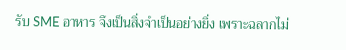รับ SME อาหาร จึงเป็นสิ่งจำเป็นอย่างยิ่ง เพราะฉลากไม่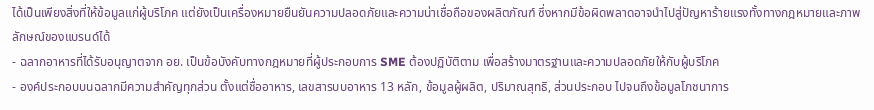ได้เป็นเพียงสิ่งที่ให้ข้อมูลแก่ผู้บริโภค แต่ยังเป็นเครื่องหมายยืนยันความปลอดภัยและความน่าเชื่อถือของผลิตภัณฑ์ ซึ่งหากมีข้อผิดพลาดอาจนำไปสู่ปัญหาร้ายแรงทั้งทางกฎหมายและภาพลักษณ์ของแบรนด์ได้
- ฉลากอาหารที่ได้รับอนุญาตจาก อย. เป็นข้อบังคับทางกฎหมายที่ผู้ประกอบการ SME ต้องปฏิบัติตาม เพื่อสร้างมาตรฐานและความปลอดภัยให้กับผู้บริโภค
- องค์ประกอบบนฉลากมีความสำคัญทุกส่วน ตั้งแต่ชื่ออาหาร, เลขสารบบอาหาร 13 หลัก, ข้อมูลผู้ผลิต, ปริมาณสุทธิ, ส่วนประกอบ ไปจนถึงข้อมูลโภชนาการ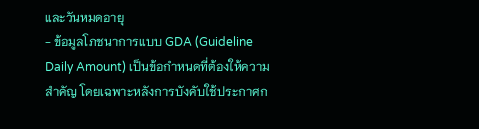และวันหมดอายุ
- ข้อมูลโภชนาการแบบ GDA (Guideline Daily Amount) เป็นข้อกำหนดที่ต้องให้ความสำคัญ โดยเฉพาะหลังการบังคับใช้ประกาศก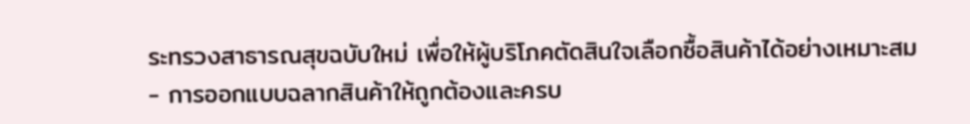ระทรวงสาธารณสุขฉบับใหม่ เพื่อให้ผู้บริโภคตัดสินใจเลือกซื้อสินค้าได้อย่างเหมาะสม
- การออกแบบฉลากสินค้าให้ถูกต้องและครบ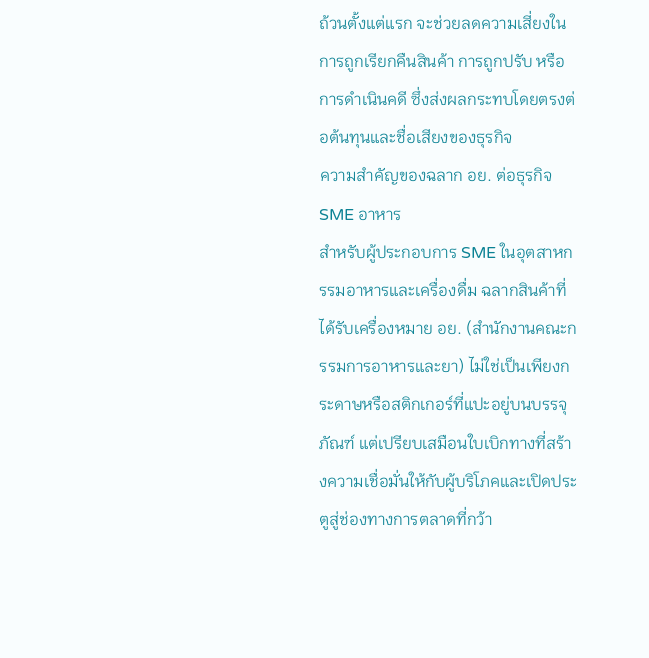ถ้วนตั้งแต่แรก จะช่วยลดความเสี่ยงในการถูกเรียกคืนสินค้า การถูกปรับ หรือการดำเนินคดี ซึ่งส่งผลกระทบโดยตรงต่อต้นทุนและชื่อเสียงของธุรกิจ
ความสำคัญของฉลาก อย. ต่อธุรกิจ SME อาหาร
สำหรับผู้ประกอบการ SME ในอุตสาหกรรมอาหารและเครื่องดื่ม ฉลากสินค้าที่ได้รับเครื่องหมาย อย. (สำนักงานคณะกรรมการอาหารและยา) ไม่ใช่เป็นเพียงกระดาษหรือสติกเกอร์ที่แปะอยู่บนบรรจุภัณฑ์ แต่เปรียบเสมือนใบเบิกทางที่สร้างความเชื่อมั่นให้กับผู้บริโภคและเปิดประตูสู่ช่องทางการตลาดที่กว้า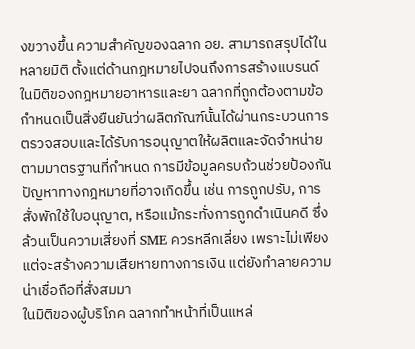งขวางขึ้น ความสำคัญของฉลาก อย. สามารถสรุปได้ในหลายมิติ ตั้งแต่ด้านกฎหมายไปจนถึงการสร้างแบรนด์
ในมิติของกฎหมายอาหารและยา ฉลากที่ถูกต้องตามข้อกำหนดเป็นสิ่งยืนยันว่าผลิตภัณฑ์นั้นได้ผ่านกระบวนการตรวจสอบและได้รับการอนุญาตให้ผลิตและจัดจำหน่ายตามมาตรฐานที่กำหนด การมีข้อมูลครบถ้วนช่วยป้องกันปัญหาทางกฎหมายที่อาจเกิดขึ้น เช่น การถูกปรับ, การสั่งพักใช้ใบอนุญาต, หรือแม้กระทั่งการถูกดำเนินคดี ซึ่งล้วนเป็นความเสี่ยงที่ SME ควรหลีกเลี่ยง เพราะไม่เพียงแต่จะสร้างความเสียหายทางการเงิน แต่ยังทำลายความน่าเชื่อถือที่สั่งสมมา
ในมิติของผู้บริโภค ฉลากทำหน้าที่เป็นแหล่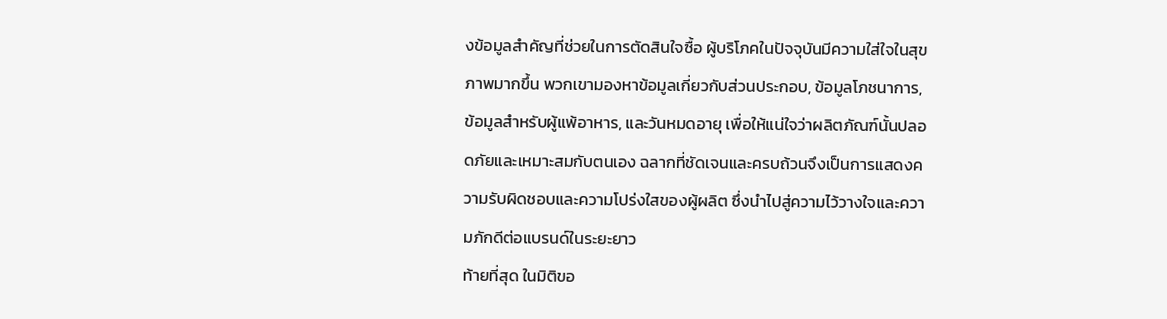งข้อมูลสำคัญที่ช่วยในการตัดสินใจซื้อ ผู้บริโภคในปัจจุบันมีความใส่ใจในสุขภาพมากขึ้น พวกเขามองหาข้อมูลเกี่ยวกับส่วนประกอบ, ข้อมูลโภชนาการ, ข้อมูลสำหรับผู้แพ้อาหาร, และวันหมดอายุ เพื่อให้แน่ใจว่าผลิตภัณฑ์นั้นปลอดภัยและเหมาะสมกับตนเอง ฉลากที่ชัดเจนและครบถ้วนจึงเป็นการแสดงความรับผิดชอบและความโปร่งใสของผู้ผลิต ซึ่งนำไปสู่ความไว้วางใจและความภักดีต่อแบรนด์ในระยะยาว
ท้ายที่สุด ในมิติขอ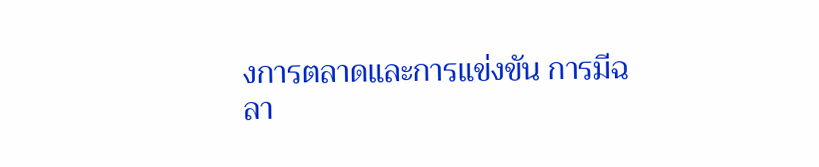งการตลาดและการแข่งขัน การมีฉลา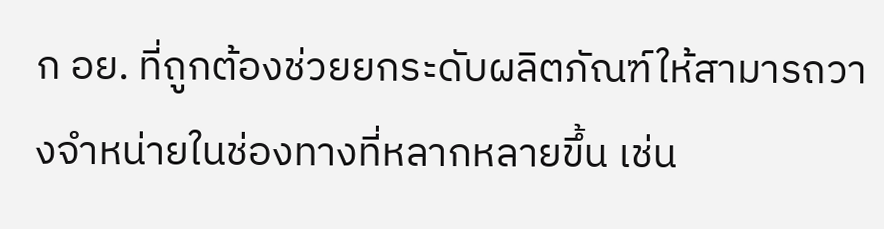ก อย. ที่ถูกต้องช่วยยกระดับผลิตภัณฑ์ให้สามารถวางจำหน่ายในช่องทางที่หลากหลายขึ้น เช่น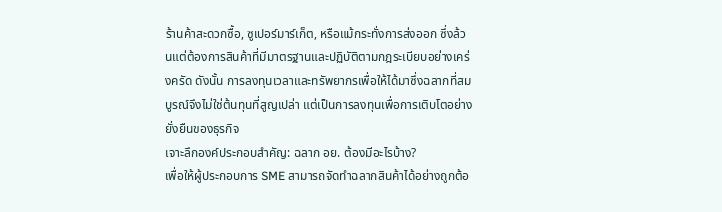ร้านค้าสะดวกซื้อ, ซูเปอร์มาร์เก็ต, หรือแม้กระทั่งการส่งออก ซึ่งล้วนแต่ต้องการสินค้าที่มีมาตรฐานและปฏิบัติตามกฎระเบียบอย่างเคร่งครัด ดังนั้น การลงทุนเวลาและทรัพยากรเพื่อให้ได้มาซึ่งฉลากที่สมบูรณ์จึงไม่ใช่ต้นทุนที่สูญเปล่า แต่เป็นการลงทุนเพื่อการเติบโตอย่างยั่งยืนของธุรกิจ
เจาะลึกองค์ประกอบสำคัญ: ฉลาก อย. ต้องมีอะไรบ้าง?
เพื่อให้ผู้ประกอบการ SME สามารถจัดทำฉลากสินค้าได้อย่างถูกต้อ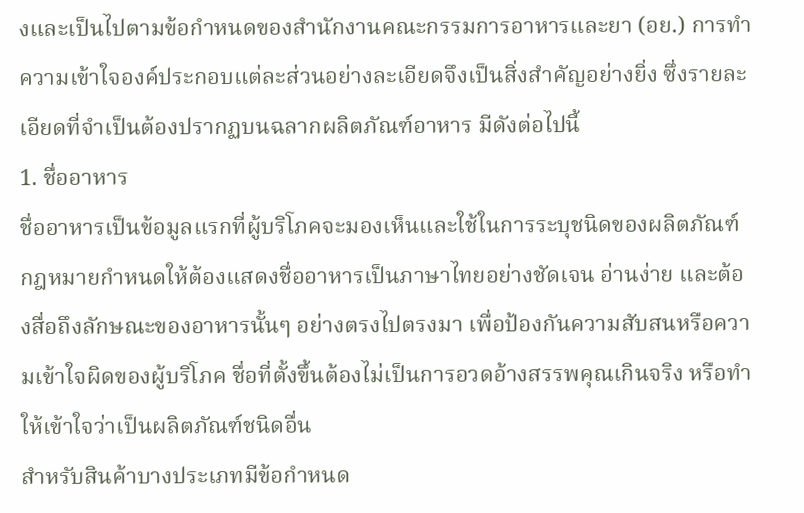งและเป็นไปตามข้อกำหนดของสำนักงานคณะกรรมการอาหารและยา (อย.) การทำความเข้าใจองค์ประกอบแต่ละส่วนอย่างละเอียดจึงเป็นสิ่งสำคัญอย่างยิ่ง ซึ่งรายละเอียดที่จำเป็นต้องปรากฏบนฉลากผลิตภัณฑ์อาหาร มีดังต่อไปนี้
1. ชื่ออาหาร
ชื่ออาหารเป็นข้อมูลแรกที่ผู้บริโภคจะมองเห็นและใช้ในการระบุชนิดของผลิตภัณฑ์ กฎหมายกำหนดให้ต้องแสดงชื่ออาหารเป็นภาษาไทยอย่างชัดเจน อ่านง่าย และต้องสื่อถึงลักษณะของอาหารนั้นๆ อย่างตรงไปตรงมา เพื่อป้องกันความสับสนหรือความเข้าใจผิดของผู้บริโภค ชื่อที่ตั้งขึ้นต้องไม่เป็นการอวดอ้างสรรพคุณเกินจริง หรือทำให้เข้าใจว่าเป็นผลิตภัณฑ์ชนิดอื่น
สำหรับสินค้าบางประเภทมีข้อกำหนด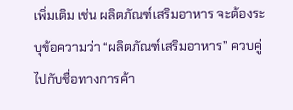เพิ่มเติม เช่น ผลิตภัณฑ์เสริมอาหาร จะต้องระบุข้อความว่า “ผลิตภัณฑ์เสริมอาหาร” ควบคู่ไปกับชื่อทางการค้า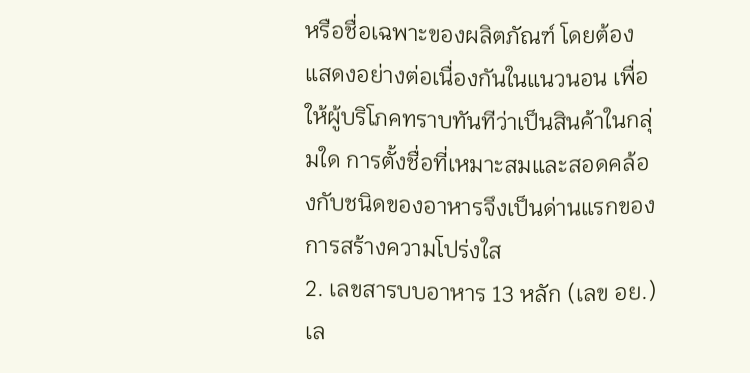หรือชื่อเฉพาะของผลิตภัณฑ์ โดยต้องแสดงอย่างต่อเนื่องกันในแนวนอน เพื่อให้ผู้บริโภคทราบทันทีว่าเป็นสินค้าในกลุ่มใด การตั้งชื่อที่เหมาะสมและสอดคล้องกับชนิดของอาหารจึงเป็นด่านแรกของการสร้างความโปร่งใส
2. เลขสารบบอาหาร 13 หลัก (เลข อย.)
เล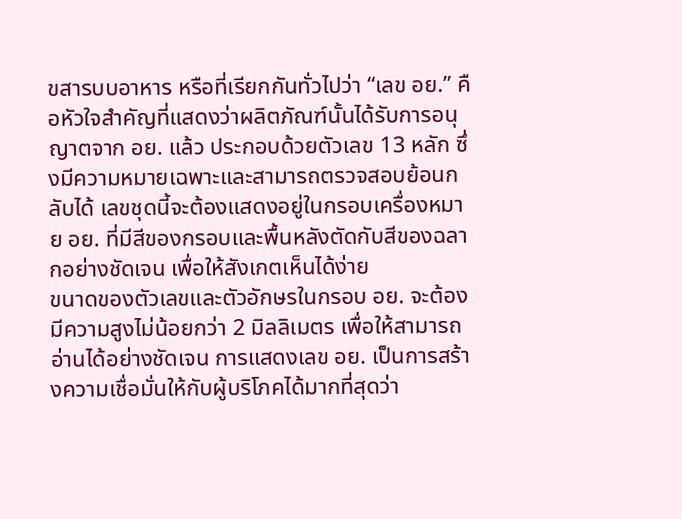ขสารบบอาหาร หรือที่เรียกกันทั่วไปว่า “เลข อย.” คือหัวใจสำคัญที่แสดงว่าผลิตภัณฑ์นั้นได้รับการอนุญาตจาก อย. แล้ว ประกอบด้วยตัวเลข 13 หลัก ซึ่งมีความหมายเฉพาะและสามารถตรวจสอบย้อนกลับได้ เลขชุดนี้จะต้องแสดงอยู่ในกรอบเครื่องหมาย อย. ที่มีสีของกรอบและพื้นหลังตัดกับสีของฉลากอย่างชัดเจน เพื่อให้สังเกตเห็นได้ง่าย
ขนาดของตัวเลขและตัวอักษรในกรอบ อย. จะต้องมีความสูงไม่น้อยกว่า 2 มิลลิเมตร เพื่อให้สามารถอ่านได้อย่างชัดเจน การแสดงเลข อย. เป็นการสร้างความเชื่อมั่นให้กับผู้บริโภคได้มากที่สุดว่า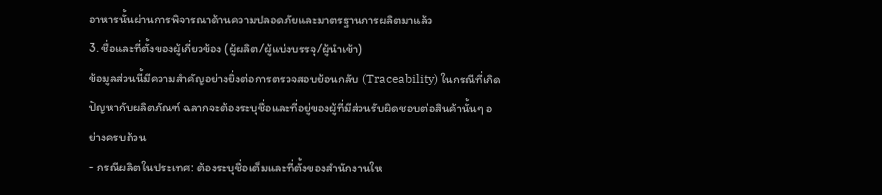อาหารนั้นผ่านการพิจารณาด้านความปลอดภัยและมาตรฐานการผลิตมาแล้ว
3. ชื่อและที่ตั้งของผู้เกี่ยวข้อง (ผู้ผลิต/ผู้แบ่งบรรจุ/ผู้นำเข้า)
ข้อมูลส่วนนี้มีความสำคัญอย่างยิ่งต่อการตรวจสอบย้อนกลับ (Traceability) ในกรณีที่เกิดปัญหากับผลิตภัณฑ์ ฉลากจะต้องระบุชื่อและที่อยู่ของผู้ที่มีส่วนรับผิดชอบต่อสินค้านั้นๆ อย่างครบถ้วน
- กรณีผลิตในประเทศ: ต้องระบุชื่อเต็มและที่ตั้งของสำนักงานให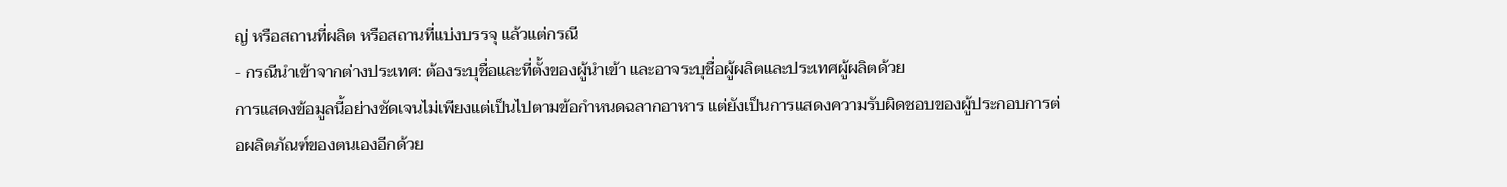ญ่ หรือสถานที่ผลิต หรือสถานที่แบ่งบรรจุ แล้วแต่กรณี
- กรณีนำเข้าจากต่างประเทศ: ต้องระบุชื่อและที่ตั้งของผู้นำเข้า และอาจระบุชื่อผู้ผลิตและประเทศผู้ผลิตด้วย
การแสดงข้อมูลนี้อย่างชัดเจนไม่เพียงแต่เป็นไปตามข้อกำหนดฉลากอาหาร แต่ยังเป็นการแสดงความรับผิดชอบของผู้ประกอบการต่อผลิตภัณฑ์ของตนเองอีกด้วย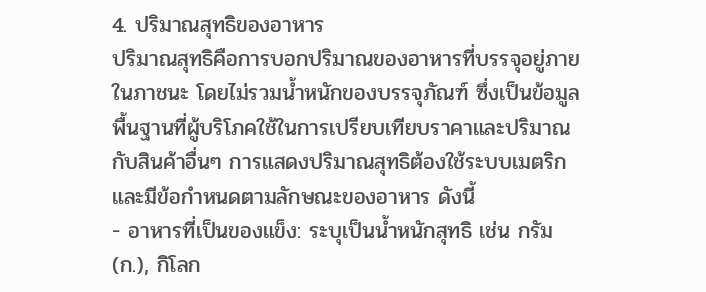4. ปริมาณสุทธิของอาหาร
ปริมาณสุทธิคือการบอกปริมาณของอาหารที่บรรจุอยู่ภายในภาชนะ โดยไม่รวมน้ำหนักของบรรจุภัณฑ์ ซึ่งเป็นข้อมูลพื้นฐานที่ผู้บริโภคใช้ในการเปรียบเทียบราคาและปริมาณกับสินค้าอื่นๆ การแสดงปริมาณสุทธิต้องใช้ระบบเมตริก และมีข้อกำหนดตามลักษณะของอาหาร ดังนี้
- อาหารที่เป็นของแข็ง: ระบุเป็นน้ำหนักสุทธิ เช่น กรัม (ก.), กิโลก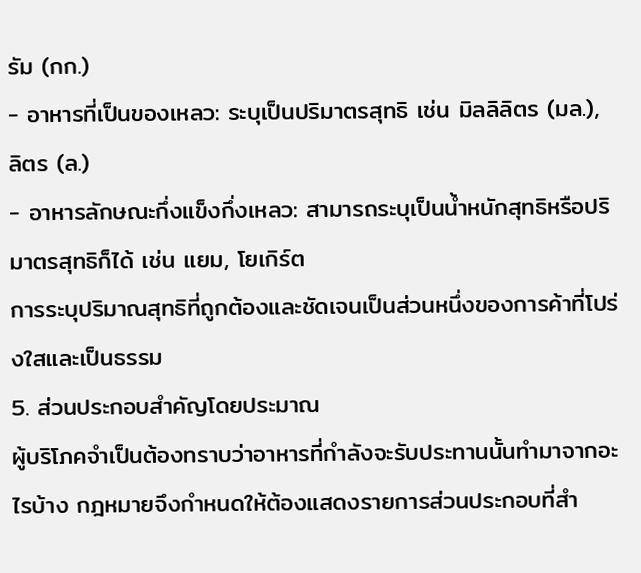รัม (กก.)
- อาหารที่เป็นของเหลว: ระบุเป็นปริมาตรสุทธิ เช่น มิลลิลิตร (มล.), ลิตร (ล.)
- อาหารลักษณะกึ่งแข็งกึ่งเหลว: สามารถระบุเป็นน้ำหนักสุทธิหรือปริมาตรสุทธิก็ได้ เช่น แยม, โยเกิร์ต
การระบุปริมาณสุทธิที่ถูกต้องและชัดเจนเป็นส่วนหนึ่งของการค้าที่โปร่งใสและเป็นธรรม
5. ส่วนประกอบสำคัญโดยประมาณ
ผู้บริโภคจำเป็นต้องทราบว่าอาหารที่กำลังจะรับประทานนั้นทำมาจากอะไรบ้าง กฎหมายจึงกำหนดให้ต้องแสดงรายการส่วนประกอบที่สำ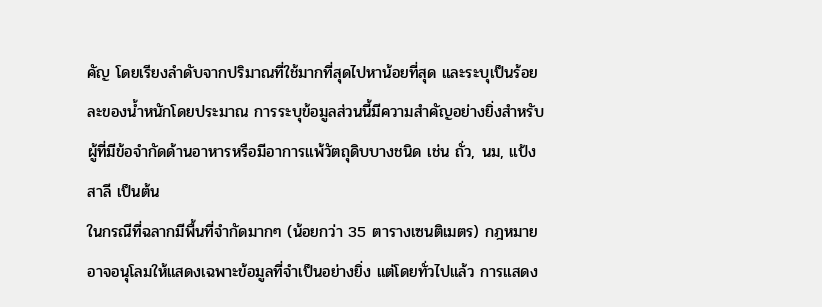คัญ โดยเรียงลำดับจากปริมาณที่ใช้มากที่สุดไปหาน้อยที่สุด และระบุเป็นร้อยละของน้ำหนักโดยประมาณ การระบุข้อมูลส่วนนี้มีความสำคัญอย่างยิ่งสำหรับผู้ที่มีข้อจำกัดด้านอาหารหรือมีอาการแพ้วัตถุดิบบางชนิด เช่น ถั่ว, นม, แป้งสาลี เป็นต้น
ในกรณีที่ฉลากมีพื้นที่จำกัดมากๆ (น้อยกว่า 35 ตารางเซนติเมตร) กฎหมายอาจอนุโลมให้แสดงเฉพาะข้อมูลที่จำเป็นอย่างยิ่ง แต่โดยทั่วไปแล้ว การแสดง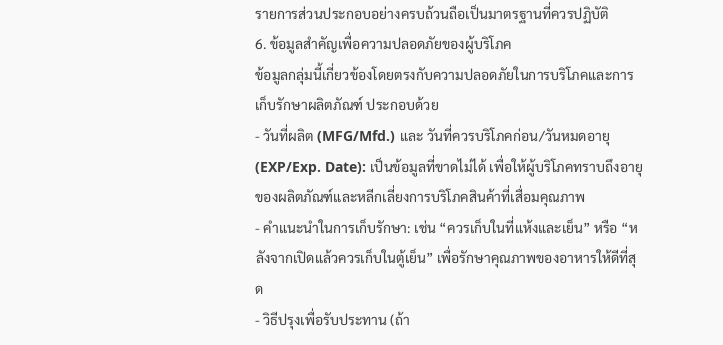รายการส่วนประกอบอย่างครบถ้วนถือเป็นมาตรฐานที่ควรปฏิบัติ
6. ข้อมูลสำคัญเพื่อความปลอดภัยของผู้บริโภค
ข้อมูลกลุ่มนี้เกี่ยวข้องโดยตรงกับความปลอดภัยในการบริโภคและการเก็บรักษาผลิตภัณฑ์ ประกอบด้วย
- วันที่ผลิต (MFG/Mfd.) และ วันที่ควรบริโภคก่อน/วันหมดอายุ (EXP/Exp. Date): เป็นข้อมูลที่ขาดไม่ได้ เพื่อให้ผู้บริโภคทราบถึงอายุของผลิตภัณฑ์และหลีกเลี่ยงการบริโภคสินค้าที่เสื่อมคุณภาพ
- คำแนะนำในการเก็บรักษา: เช่น “ควรเก็บในที่แห้งและเย็น” หรือ “หลังจากเปิดแล้วควรเก็บในตู้เย็น” เพื่อรักษาคุณภาพของอาหารให้ดีที่สุด
- วิธีปรุงเพื่อรับประทาน (ถ้า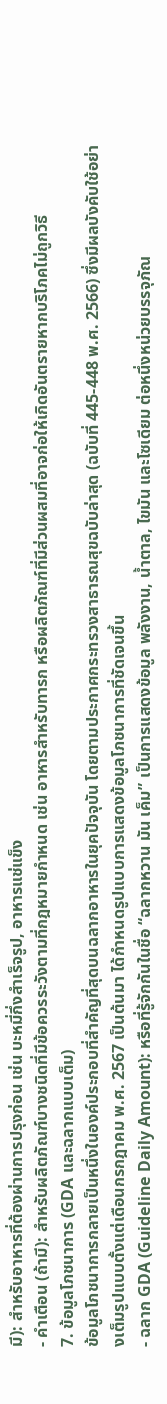มี): สำหรับอาหารที่ต้องผ่านการปรุงก่อน เช่น บะหมี่กึ่งสำเร็จรูป, อาหารแช่แข็ง
- คำเตือน (ถ้ามี): สำหรับผลิตภัณฑ์บางชนิดที่มีข้อควรระวังตามที่กฎหมายกำหนด เช่น อาหารสำหรับทารก หรือผลิตภัณฑ์ที่มีส่วนผสมที่อาจก่อให้เกิดอันตรายหากบริโภคไม่ถูกวิธี
7. ข้อมูลโภชนาการ (GDA และฉลากแบบเต็ม)
ข้อมูลโภชนาการกลายเป็นหนึ่งในองค์ประกอบที่สำคัญที่สุดบนฉลากอาหารในยุคปัจจุบัน โดยตามประกาศกระทรวงสาธารณสุขฉบับล่าสุด (ฉบับที่ 445-448 พ.ศ. 2566) ซึ่งมีผลบังคับใช้อย่างเต็มรูปแบบตั้งแต่เดือนกรกฎาคม พ.ศ. 2567 เป็นต้นมา ได้กำหนดรูปแบบการแสดงข้อมูลโภชนาการที่ชัดเจนขึ้น
- ฉลาก GDA (Guideline Daily Amount): หรือที่รู้จักกันในชื่อ “ฉลากหวาน มัน เค็ม” เป็นการแสดงข้อมูล พลังงาน, น้ำตาล, ไขมัน และโซเดียม ต่อหนึ่งหน่วยบรรจุภัณ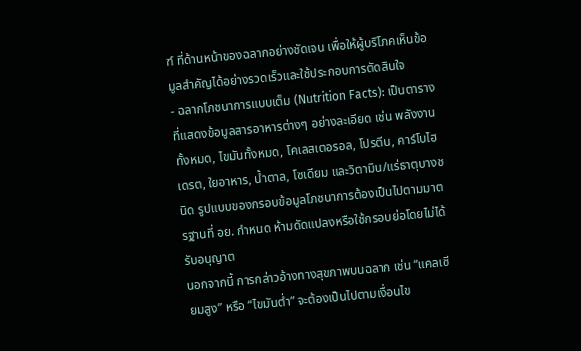ฑ์ ที่ด้านหน้าของฉลากอย่างชัดเจน เพื่อให้ผู้บริโภคเห็นข้อมูลสำคัญได้อย่างรวดเร็วและใช้ประกอบการตัดสินใจ
- ฉลากโภชนาการแบบเต็ม (Nutrition Facts): เป็นตารางที่แสดงข้อมูลสารอาหารต่างๆ อย่างละเอียด เช่น พลังงานทั้งหมด, ไขมันทั้งหมด, โคเลสเตอรอล, โปรตีน, คาร์โบไฮเดรต, ใยอาหาร, น้ำตาล, โซเดียม และวิตามิน/แร่ธาตุบางชนิด รูปแบบของกรอบข้อมูลโภชนาการต้องเป็นไปตามมาตรฐานที่ อย. กำหนด ห้ามดัดแปลงหรือใช้กรอบย่อโดยไม่ได้รับอนุญาต
นอกจากนี้ การกล่าวอ้างทางสุขภาพบนฉลาก เช่น “แคลเซียมสูง” หรือ “ไขมันต่ำ” จะต้องเป็นไปตามเงื่อนไข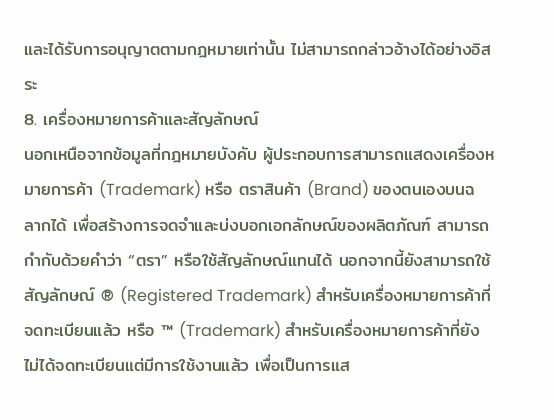และได้รับการอนุญาตตามกฎหมายเท่านั้น ไม่สามารถกล่าวอ้างได้อย่างอิสระ
8. เครื่องหมายการค้าและสัญลักษณ์
นอกเหนือจากข้อมูลที่กฎหมายบังคับ ผู้ประกอบการสามารถแสดงเครื่องหมายการค้า (Trademark) หรือ ตราสินค้า (Brand) ของตนเองบนฉลากได้ เพื่อสร้างการจดจำและบ่งบอกเอกลักษณ์ของผลิตภัณฑ์ สามารถกำกับด้วยคำว่า “ตรา” หรือใช้สัญลักษณ์แทนได้ นอกจากนี้ยังสามารถใช้สัญลักษณ์ ® (Registered Trademark) สำหรับเครื่องหมายการค้าที่จดทะเบียนแล้ว หรือ ™ (Trademark) สำหรับเครื่องหมายการค้าที่ยังไม่ได้จดทะเบียนแต่มีการใช้งานแล้ว เพื่อเป็นการแส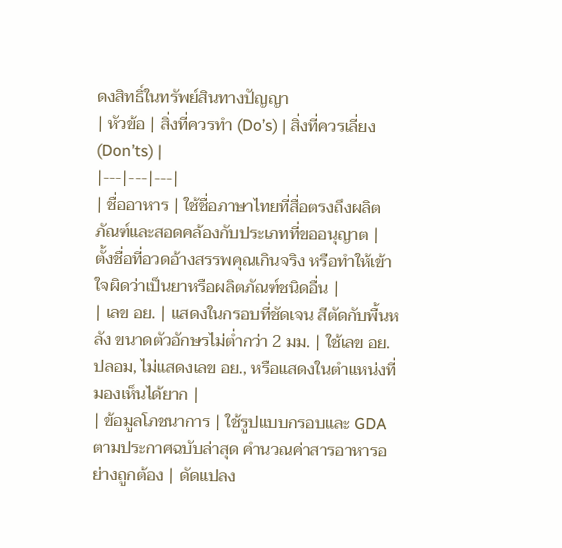ดงสิทธิ์ในทรัพย์สินทางปัญญา
| หัวข้อ | สิ่งที่ควรทำ (Do’s) | สิ่งที่ควรเลี่ยง (Don’ts) |
|---|---|---|
| ชื่ออาหาร | ใช้ชื่อภาษาไทยที่สื่อตรงถึงผลิตภัณฑ์และสอดคล้องกับประเภทที่ขออนุญาต | ตั้งชื่อที่อวดอ้างสรรพคุณเกินจริง หรือทำให้เข้าใจผิดว่าเป็นยาหรือผลิตภัณฑ์ชนิดอื่น |
| เลข อย. | แสดงในกรอบที่ชัดเจน สีตัดกับพื้นหลัง ขนาดตัวอักษรไม่ต่ำกว่า 2 มม. | ใช้เลข อย. ปลอม, ไม่แสดงเลข อย., หรือแสดงในตำแหน่งที่มองเห็นได้ยาก |
| ข้อมูลโภชนาการ | ใช้รูปแบบกรอบและ GDA ตามประกาศฉบับล่าสุด คำนวณค่าสารอาหารอย่างถูกต้อง | ดัดแปลง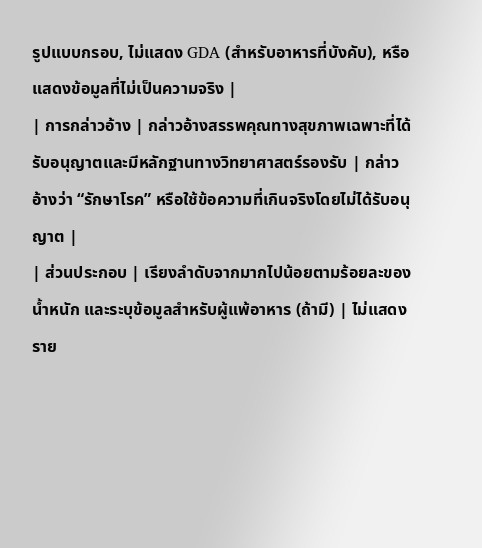รูปแบบกรอบ, ไม่แสดง GDA (สำหรับอาหารที่บังคับ), หรือแสดงข้อมูลที่ไม่เป็นความจริง |
| การกล่าวอ้าง | กล่าวอ้างสรรพคุณทางสุขภาพเฉพาะที่ได้รับอนุญาตและมีหลักฐานทางวิทยาศาสตร์รองรับ | กล่าวอ้างว่า “รักษาโรค” หรือใช้ข้อความที่เกินจริงโดยไม่ได้รับอนุญาต |
| ส่วนประกอบ | เรียงลำดับจากมากไปน้อยตามร้อยละของน้ำหนัก และระบุข้อมูลสำหรับผู้แพ้อาหาร (ถ้ามี) | ไม่แสดงราย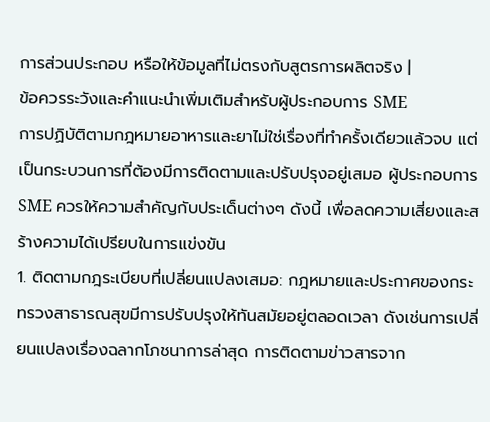การส่วนประกอบ หรือให้ข้อมูลที่ไม่ตรงกับสูตรการผลิตจริง |
ข้อควรระวังและคำแนะนำเพิ่มเติมสำหรับผู้ประกอบการ SME
การปฏิบัติตามกฎหมายอาหารและยาไม่ใช่เรื่องที่ทำครั้งเดียวแล้วจบ แต่เป็นกระบวนการที่ต้องมีการติดตามและปรับปรุงอยู่เสมอ ผู้ประกอบการ SME ควรให้ความสำคัญกับประเด็นต่างๆ ดังนี้ เพื่อลดความเสี่ยงและสร้างความได้เปรียบในการแข่งขัน
1. ติดตามกฎระเบียบที่เปลี่ยนแปลงเสมอ: กฎหมายและประกาศของกระทรวงสาธารณสุขมีการปรับปรุงให้ทันสมัยอยู่ตลอดเวลา ดังเช่นการเปลี่ยนแปลงเรื่องฉลากโภชนาการล่าสุด การติดตามข่าวสารจาก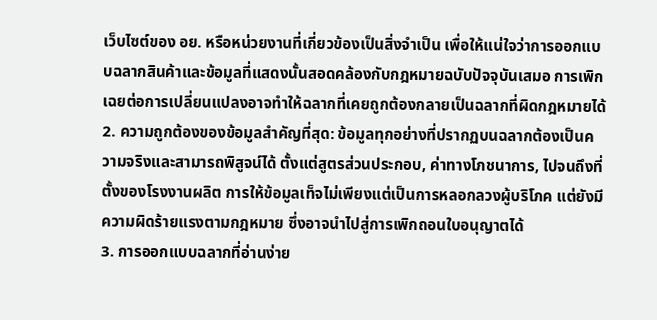เว็บไซต์ของ อย. หรือหน่วยงานที่เกี่ยวข้องเป็นสิ่งจำเป็น เพื่อให้แน่ใจว่าการออกแบบฉลากสินค้าและข้อมูลที่แสดงนั้นสอดคล้องกับกฎหมายฉบับปัจจุบันเสมอ การเพิกเฉยต่อการเปลี่ยนแปลงอาจทำให้ฉลากที่เคยถูกต้องกลายเป็นฉลากที่ผิดกฎหมายได้
2. ความถูกต้องของข้อมูลสำคัญที่สุด: ข้อมูลทุกอย่างที่ปรากฏบนฉลากต้องเป็นความจริงและสามารถพิสูจน์ได้ ตั้งแต่สูตรส่วนประกอบ, ค่าทางโภชนาการ, ไปจนถึงที่ตั้งของโรงงานผลิต การให้ข้อมูลเท็จไม่เพียงแต่เป็นการหลอกลวงผู้บริโภค แต่ยังมีความผิดร้ายแรงตามกฎหมาย ซึ่งอาจนำไปสู่การเพิกถอนใบอนุญาตได้
3. การออกแบบฉลากที่อ่านง่าย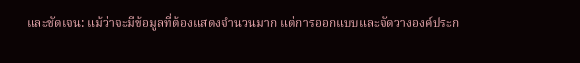และชัดเจน: แม้ว่าจะมีข้อมูลที่ต้องแสดงจำนวนมาก แต่การออกแบบและจัดวางองค์ประก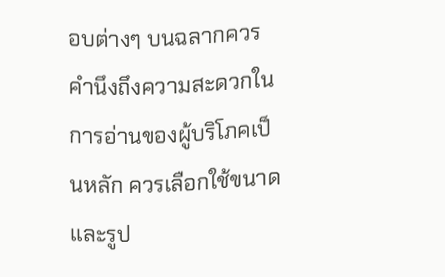อบต่างๆ บนฉลากควรคำนึงถึงความสะดวกในการอ่านของผู้บริโภคเป็นหลัก ควรเลือกใช้ขนาดและรูป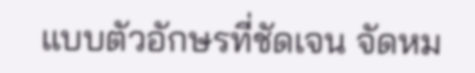แบบตัวอักษรที่ชัดเจน จัดหม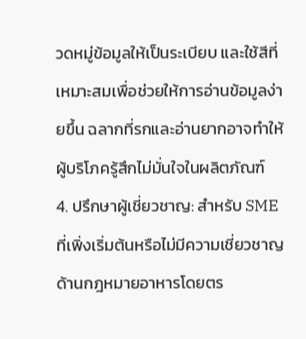วดหมู่ข้อมูลให้เป็นระเบียบ และใช้สีที่เหมาะสมเพื่อช่วยให้การอ่านข้อมูลง่ายขึ้น ฉลากที่รกและอ่านยากอาจทำให้ผู้บริโภครู้สึกไม่มั่นใจในผลิตภัณฑ์
4. ปรึกษาผู้เชี่ยวชาญ: สำหรับ SME ที่เพิ่งเริ่มต้นหรือไม่มีความเชี่ยวชาญด้านกฎหมายอาหารโดยตร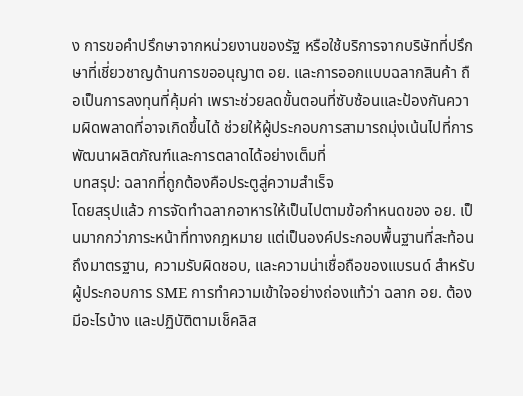ง การขอคำปรึกษาจากหน่วยงานของรัฐ หรือใช้บริการจากบริษัทที่ปรึกษาที่เชี่ยวชาญด้านการขออนุญาต อย. และการออกแบบฉลากสินค้า ถือเป็นการลงทุนที่คุ้มค่า เพราะช่วยลดขั้นตอนที่ซับซ้อนและป้องกันความผิดพลาดที่อาจเกิดขึ้นได้ ช่วยให้ผู้ประกอบการสามารถมุ่งเน้นไปที่การพัฒนาผลิตภัณฑ์และการตลาดได้อย่างเต็มที่
บทสรุป: ฉลากที่ถูกต้องคือประตูสู่ความสำเร็จ
โดยสรุปแล้ว การจัดทำฉลากอาหารให้เป็นไปตามข้อกำหนดของ อย. เป็นมากกว่าภาระหน้าที่ทางกฎหมาย แต่เป็นองค์ประกอบพื้นฐานที่สะท้อนถึงมาตรฐาน, ความรับผิดชอบ, และความน่าเชื่อถือของแบรนด์ สำหรับผู้ประกอบการ SME การทำความเข้าใจอย่างถ่องแท้ว่า ฉลาก อย. ต้องมีอะไรบ้าง และปฏิบัติตามเช็คลิส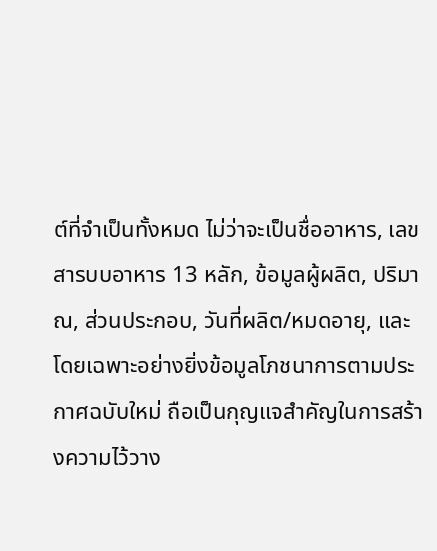ต์ที่จำเป็นทั้งหมด ไม่ว่าจะเป็นชื่ออาหาร, เลขสารบบอาหาร 13 หลัก, ข้อมูลผู้ผลิต, ปริมาณ, ส่วนประกอบ, วันที่ผลิต/หมดอายุ, และโดยเฉพาะอย่างยิ่งข้อมูลโภชนาการตามประกาศฉบับใหม่ ถือเป็นกุญแจสำคัญในการสร้างความไว้วาง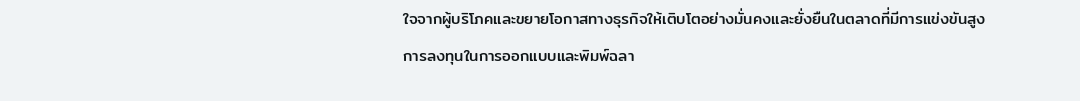ใจจากผู้บริโภคและขยายโอกาสทางธุรกิจให้เติบโตอย่างมั่นคงและยั่งยืนในตลาดที่มีการแข่งขันสูง
การลงทุนในการออกแบบและพิมพ์ฉลา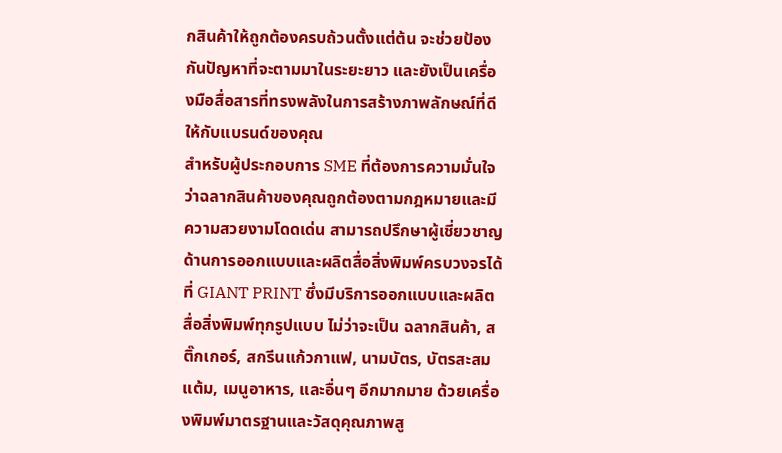กสินค้าให้ถูกต้องครบถ้วนตั้งแต่ต้น จะช่วยป้องกันปัญหาที่จะตามมาในระยะยาว และยังเป็นเครื่องมือสื่อสารที่ทรงพลังในการสร้างภาพลักษณ์ที่ดีให้กับแบรนด์ของคุณ
สำหรับผู้ประกอบการ SME ที่ต้องการความมั่นใจว่าฉลากสินค้าของคุณถูกต้องตามกฎหมายและมีความสวยงามโดดเด่น สามารถปรึกษาผู้เชี่ยวชาญด้านการออกแบบและผลิตสื่อสิ่งพิมพ์ครบวงจรได้ที่ GIANT PRINT ซึ่งมีบริการออกแบบและผลิตสื่อสิ่งพิมพ์ทุกรูปแบบ ไม่ว่าจะเป็น ฉลากสินค้า, สติ๊กเกอร์, สกรีนแก้วกาแฟ, นามบัตร, บัตรสะสมแต้ม, เมนูอาหาร, และอื่นๆ อีกมากมาย ด้วยเครื่องพิมพ์มาตรฐานและวัสดุคุณภาพสู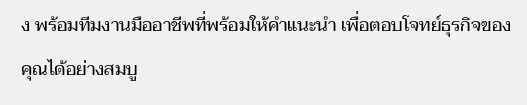ง พร้อมทีมงานมืออาชีพที่พร้อมให้คำแนะนำ เพื่อตอบโจทย์ธุรกิจของคุณได้อย่างสมบู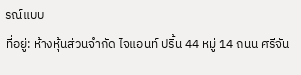รณ์แบบ
ที่อยู่: ห้างหุ้นส่วนจำกัด ไจแอนท์ ปริ้น 44 หมู่ 14 ถนน ศรีจัน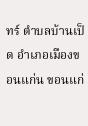ทร์ ตำบลบ้านเป็ด อำเภอเมืองขอนแก่น ขอนแก่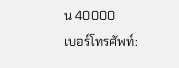น 40000
เบอร์โทรศัพท์: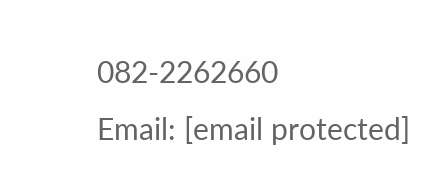082-2262660
Email: [email protected]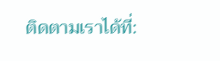ติดตามเราได้ที่: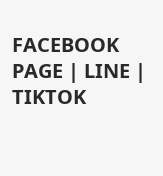FACEBOOK PAGE | LINE | TIKTOK